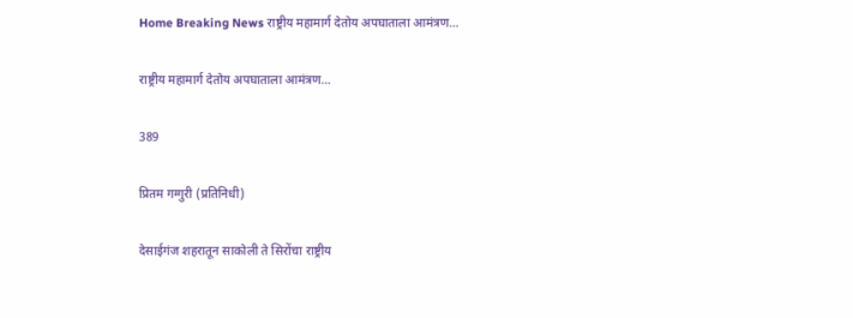Home Breaking News राष्ट्रीय महामार्ग देतोय अपघाताला आमंत्रण…

राष्ट्रीय महामार्ग देतोय अपघाताला आमंत्रण…

389

प्रितम गग्गुरी (प्रतिनिधी)

देसाईगंज शहरातून साकोली ते सिरोंचा राष्ट्रीय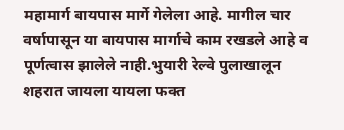महामार्ग बायपास मार्गे गेलेला आहे. मागील चार वर्षापासून या बायपास मार्गाचे काम रखडले आहे व पूर्णत्वास झालेले नाही.भुयारी रेल्वे पुलाखालून शहरात जायला यायला फक्त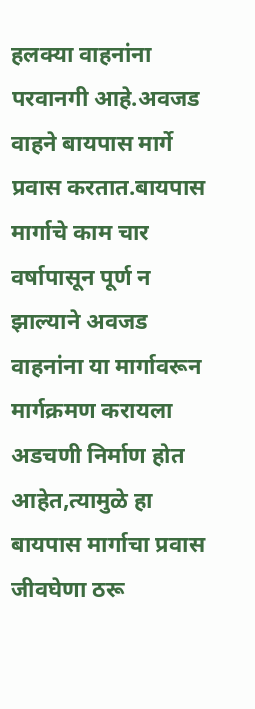हलक्या वाहनांना परवानगी आहे.अवजड वाहने बायपास मार्गे प्रवास करतात.बायपास मार्गाचे काम चार वर्षापासून पूर्ण न झाल्याने अवजड वाहनांना या मार्गावरून मार्गक्रमण करायला अडचणी निर्माण होत आहेत,त्यामुळे हा बायपास मार्गाचा प्रवास जीवघेणा ठरू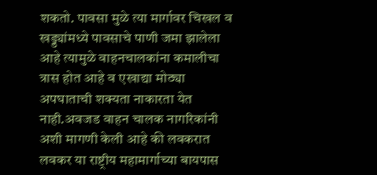शकतो. पावसा मुळे त्या मार्गावर चिखल व खड्ड्यांमध्ये पावसाचे पाणी जमा झालेला आहे त्यामुळे वाहनचालकांना कमालीचा त्रास होत आहे व एखाद्या मोठ्या अपघाताची शक्यता नाकारता येत नाही.अवजड वाहन चालक नागरिकांनी अशी मागणी केली आहे की लवकरात लवकर या राष्ट्रीय महामार्गाच्या बायपास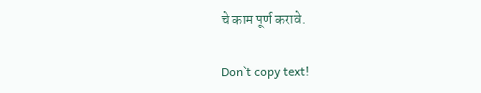चे काम पूर्ण करावे.

Don`t copy text!